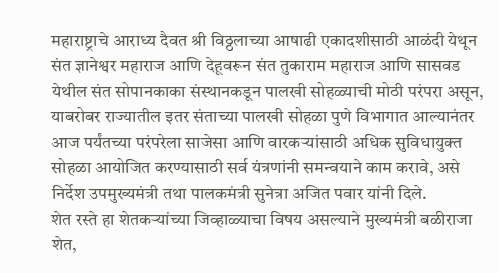महाराष्ट्राचे आराध्य दैवत श्री विठ्ठलाच्या आषाढी एकादशीसाठी आळंदी येथून संत ज्ञानेश्वर महाराज आणि देहूवरून संत तुकाराम महाराज आणि सासवड येथील संत सोपानकाका संस्थानकडून पालखी सोहळ्याची मोठी परंपरा असून, याबरोबर राज्यातील इतर संताच्या पालखी सोहळा पुणे विभागात आल्यानंतर आज पर्यंतच्या परंपरेला साजेसा आणि वारकऱ्यांसाठी अधिक सुविधायुक्त सोहळा आयोजित करण्यासाठी सर्व यंत्रणांनी समन्वयाने काम करावे, असे निर्देश उपमुख्यमंत्री तथा पालकमंत्री सुनेत्रा अजित पवार यांनी दिले.
शेत रस्ते हा शेतकऱ्यांच्या जिव्हाळ्याचा विषय असल्याने मुख्यमंत्री बळीराजा शेत,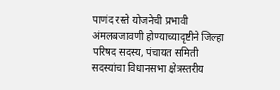पाणंद रस्ते योजनेची प्रभावी अंमलबजावणी होण्याच्यादृष्टीने जिल्हा परिषद सदस्य, पंचायत समिती सदस्यांचा विधानसभा क्षेत्रस्तरीय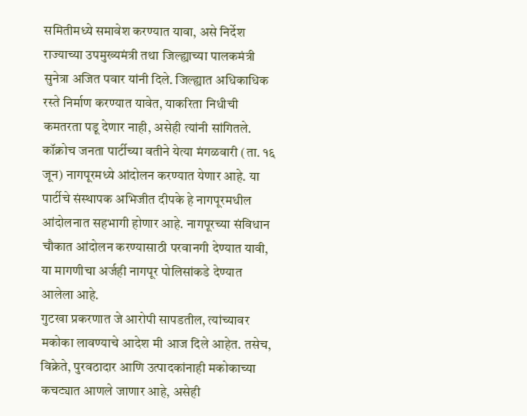समितीमध्ये समावेश करण्यात यावा, असे निर्देश राज्याच्या उपमुख्यमंत्री तथा जिल्ह्याच्या पालकमंत्री सुनेत्रा अजित पवार यांनी दिले. जिल्ह्यात अधिकाधिक रस्ते निर्माण करण्यात यावेत, याकरिता निधीची कमतरता पडू देणार नाही, असेही त्यांनी सांगितले.
कॉक्रोच जनता पार्टीच्या वतीने येत्या मंगळवारी (ता. १६ जून) नागपूरमध्ये आंदोलन करण्यात येणार आहे. या पार्टीचे संस्थापक अभिजीत दीपके हे नागपूरमधील आंदोलनात सहभागी होणार आहे. नागपूरच्या संविधान चौकात आंदोलन करण्यासाठी परवानगी देण्यात यावी, या मागणीचा अर्जही नागपूर पोलिसांकडे देण्यात आलेला आहे.
गुटखा प्रकरणात जे आरोपी सापडतील, त्यांच्यावर मकोका लावण्याचे आदेश मी आज दिले आहेत. तसेच, विक्रेते, पुरवठादार आणि उत्पादकांनाही मकोकाच्या कचट्यात आणले जाणार आहे, असेही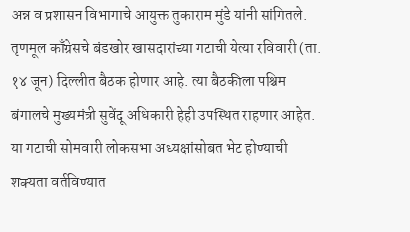अन्न व प्रशासन विभागाचे आयुक्त तुकाराम मुंडे यांनी सांगितले.
तृणमूल काँग्रेसचे बंडखोर खासदारांच्या गटाची येत्या रविवारी (ता. १४ जून) दिल्लीत बैठक होणार आहे. त्या बैठकीला पश्चिम बंगालचे मुख्यमंत्री सुवेंदू अधिकारी हेही उपस्थित राहणार आहेत. या गटाची सोमवारी लोकसभा अध्यक्षांसोबत भेट होण्याची शक्यता वर्तविण्यात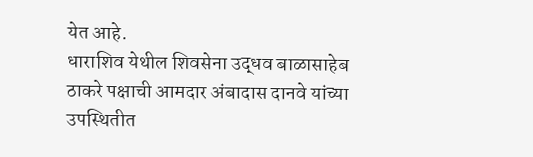येत आहे.
धाराशिव येथील शिवसेना उद्धव बाळासाहेब ठाकरे पक्षाची आमदार अंबादास दानवे यांच्या उपस्थितीत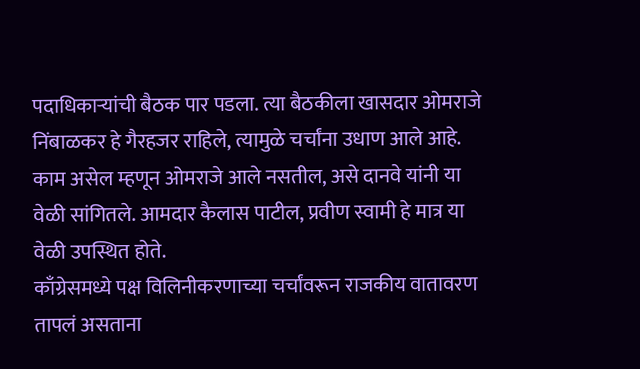पदाधिकाऱ्यांची बैठक पार पडला. त्या बैठकीला खासदार ओमराजे निंबाळकर हे गैरहजर राहिले, त्यामुळे चर्चांना उधाण आले आहे. काम असेल म्हणून ओमराजे आले नसतील, असे दानवे यांनी या वेळी सांगितले. आमदार कैलास पाटील, प्रवीण स्वामी हे मात्र या वेळी उपस्थित होते.
काँग्रेसमध्ये पक्ष विलिनीकरणाच्या चर्चांवरून राजकीय वातावरण तापलं असताना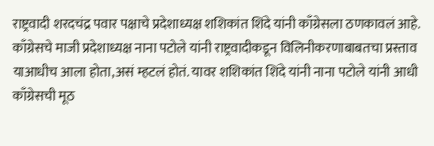राष्ट्रवादी शरदचंद्र पवार पक्षाचे प्रदेशाध्यक्ष शशिकांत शिंदे यांनी काँग्रेसला ठणकावलं आहे. काँग्रेसचे माजी प्रदेशाध्यक्ष नाना पटोले यांनी राष्ट्रवादीकडून विलिनीकरणाबाबतचा प्रस्ताव याआधीच आला होता,असं म्हटलं होतं. यावर शशिकांत शिंदे यांनी नाना पटोले यांनी आधी काँग्रेसची मूठ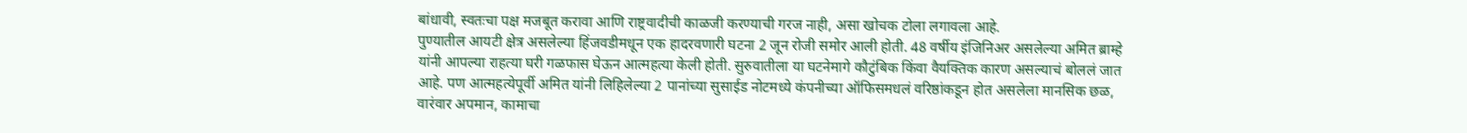बांधावी, स्वतःचा पक्ष मजबूत करावा आणि राष्ट्रवादीची काळजी करण्याची गरज नाही, असा खोचक टोला लगावला आहे.
पुण्यातील आयटी क्षेत्र असलेल्या हिंजवडीमधून एक हादरवणारी घटना 2 जून रोजी समोर आली होती. 48 वर्षीय इंजिनिअर असलेल्या अमित ब्राम्हे यांनी आपल्या राहत्या घरी गळफास घेऊन आत्महत्या केली होती. सुरुवातीला या घटनेमागे कौटुंबिक किंवा वैयक्तिक कारण असल्याचं बोललं जात आहे. पण आत्महत्येपूर्वी अमित यांनी लिहिलेल्या 2 पानांच्या सुसाईड नोटमध्ये कंपनीच्या ऑफिसमधलं वरिष्ठांकडून होत असलेला मानसिक छळ, वारंवार अपमान, कामाचा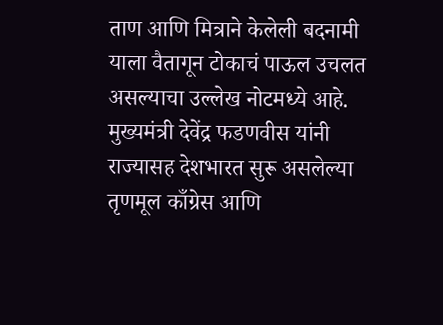ताण आणि मित्राने केलेली बदनामी याला वैतागून टोकाचं पाऊल उचलत असल्याचा उल्लेख नोटमध्ये आहे.
मुख्यमंत्री देवेंद्र फडणवीस यांनी राज्यासह देशभारत सुरू असलेल्या तृणमूल काँग्रेस आणि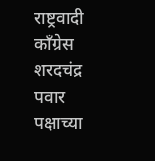राष्ट्रवादी काँग्रेस शरदचंद्र पवार पक्षाच्या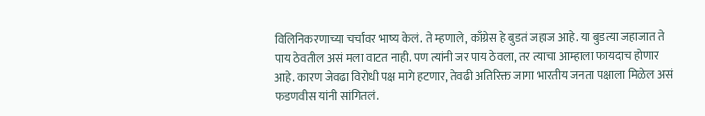विलिनिकरणाच्या चर्चांवर भाष्य केलं. ते म्हणाले, काँग्रेस हे बुडतं जहाज आहे. या बुडत्या जहाजात ते पाय ठेवतील असं मला वाटत नाही. पण त्यांनी जर पाय ठेवला, तर त्याचा आम्हाला फायदाच होणार आहे. कारण जेवढा विरोधी पक्ष मागे हटणार, तेवढी अतिरिक्त जागा भारतीय जनता पक्षाला मिळेल असं फडणवीस यांनी सांगितलं.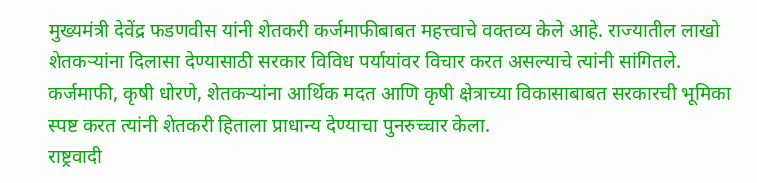मुख्यमंत्री देवेंद्र फडणवीस यांनी शेतकरी कर्जमाफीबाबत महत्त्वाचे वक्तव्य केले आहे. राज्यातील लाखो शेतकऱ्यांना दिलासा देण्यासाठी सरकार विविध पर्यायांवर विचार करत असल्याचे त्यांनी सांगितले. कर्जमाफी, कृषी धोरणे, शेतकऱ्यांना आर्थिक मदत आणि कृषी क्षेत्राच्या विकासाबाबत सरकारची भूमिका स्पष्ट करत त्यांनी शेतकरी हिताला प्राधान्य देण्याचा पुनरुच्चार केला.
राष्ट्रवादी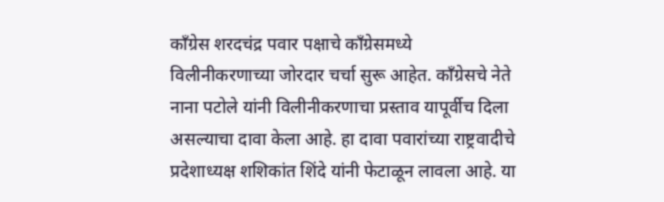काँग्रेस शरदचंद्र पवार पक्षाचे काँग्रेसमध्ये विलीनीकरणाच्या जोरदार चर्चा सुरू आहेत. काँग्रेसचे नेते नाना पटोले यांनी विलीनीकरणाचा प्रस्ताव यापूर्वीच दिला असल्याचा दावा केला आहे. हा दावा पवारांच्या राष्ट्रवादीचे प्रदेशाध्यक्ष शशिकांत शिंदे यांनी फेटाळून लावला आहे. या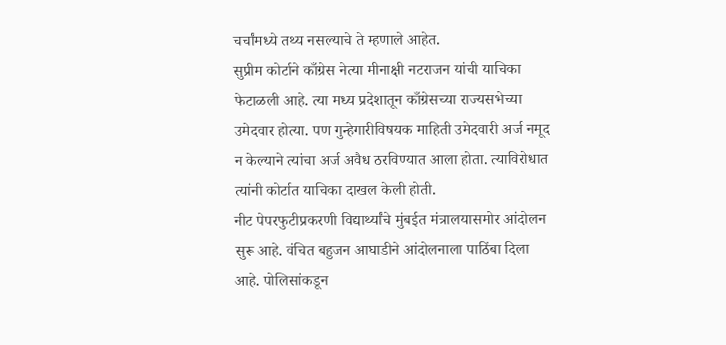चर्चांमध्ये तथ्य नसल्याचे ते म्हणाले आहेत.
सुप्रीम कोर्टाने काँग्रेस नेत्या मीनाक्षी नटराजन यांची याचिका फेटाळली आहे. त्या मध्य प्रदेशातून काँग्रेसच्या राज्यसभेच्या उमेदवार होत्या. पण गुन्हेगारीविषयक माहिती उमेदवारी अर्ज नमूद न केल्याने त्यांचा अर्ज अवैध ठरविण्यात आला होता. त्याविरोधात त्यांनी कोर्टात याचिका दाखल केली होती.
नीट पेपरफुटीप्रकरणी विद्यार्थ्यांचे मुंबईत मंत्रालयासमोर आंदोलन सुरू आहे. वंचित बहुजन आघाडीने आंदोलनाला पाठिंबा दिला आहे. पोलिसांकडून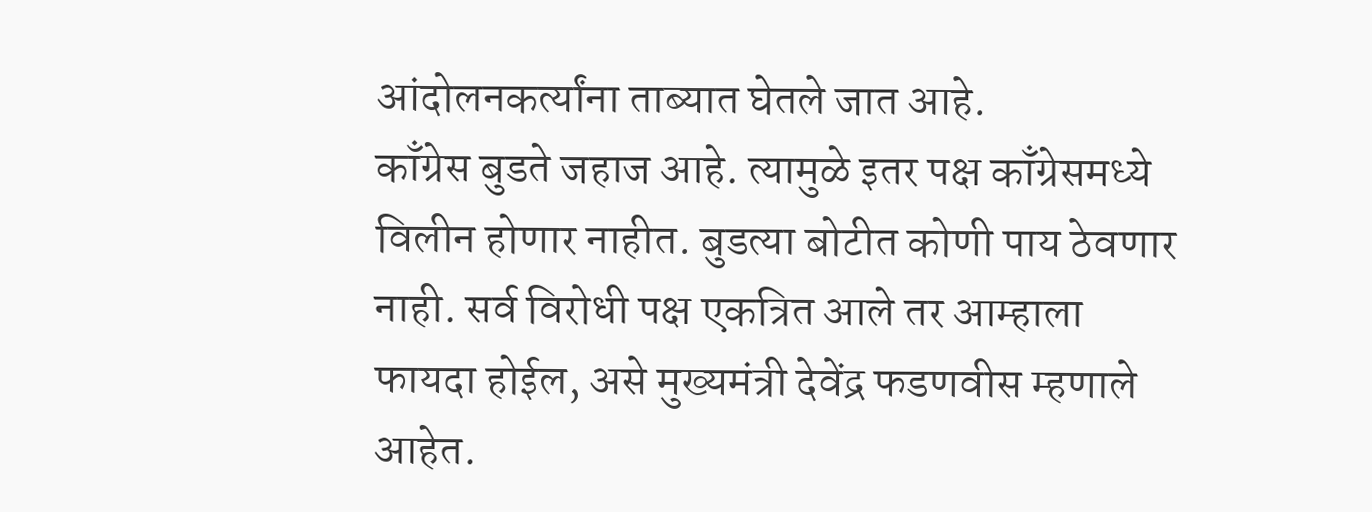आंदोलनकर्त्यांना ताब्यात घेतले जात आहे.
काँग्रेस बुडते जहाज आहे. त्यामुळे इतर पक्ष काँग्रेसमध्ये विलीन होणार नाहीत. बुडत्या बोटीत कोणी पाय ठेवणार नाही. सर्व विरोधी पक्ष एकत्रित आले तर आम्हाला फायदा होईल, असे मुख्यमंत्री देवेंद्र फडणवीस म्हणाले आहेत.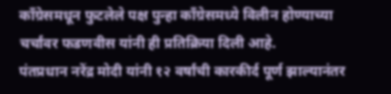काँग्रेसमधून फुटलेले पक्ष पुन्हा काँग्रेसमध्ये विलीन होण्याच्या चर्चांवर फडणवीस यांनी ही प्रतिक्रिया दिली आहे.
पंतप्रधान नरेंद्र मोदी यांनी १२ वर्षांची कारकीर्द पूर्ण झाल्यानंतर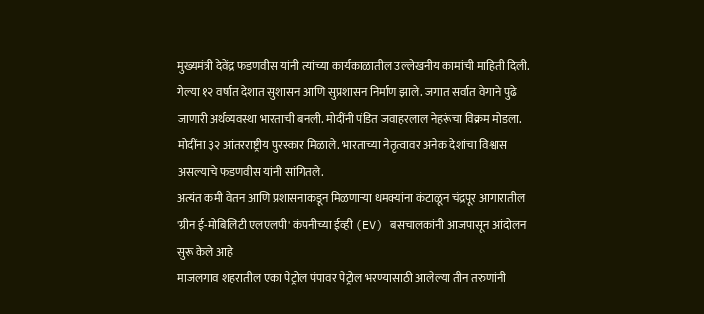मुख्यमंत्री देवेंद्र फडणवीस यांनी त्यांच्या कार्यकाळातील उल्लेखनीय कामांची माहिती दिली. गेल्या १२ वर्षात देशात सुशासन आणि सुप्रशासन निर्माण झाले. जगात सर्वात वेगाने पुढे जाणारी अर्थव्यवस्था भारताची बनली. मोदींनी पंडित जवाहरलाल नेहरूंचा विक्रम मोडला. मोदींना ३२ आंतरराष्ट्रीय पुरस्कार मिळाले. भारताच्या नेतृत्वावर अनेक देशांचा विश्वास असल्याचे फडणवीस यांनी सांगितले.
अत्यंत कमी वेतन आणि प्रशासनाकडून मिळणाऱ्या धमक्यांना कंटाळून चंद्रपूर आगारातील 'ग्रीन ई-मोबिलिटी एलएलपी' कंपनीच्या ईव्ही (EV) बसचालकांनी आजपासून आंदोलन सुरू केले आहे
माजलगाव शहरातील एका पेट्रोल पंपावर पेट्रोल भरण्यासाठी आलेल्या तीन तरुणांनी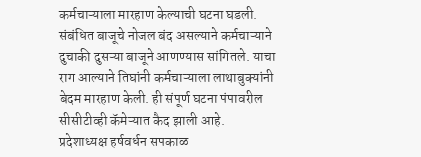कर्मचाऱ्याला मारहाण केल्याची घटना घडली. संबंधित बाजूचे नोजल बंद असल्याने कर्मचाऱ्याने दुचाकी दुसऱ्या बाजूने आणण्यास सांगितले. याचा राग आल्याने तिघांनी कर्मचाऱ्याला लाथाबुक्यांनी बेदम मारहाण केली. ही संपूर्ण घटना पंपावरील सीसीटीव्ही कॅमेऱ्यात कैद झाली आहे.
प्रदेशाध्यक्ष हर्षवर्धन सपकाळ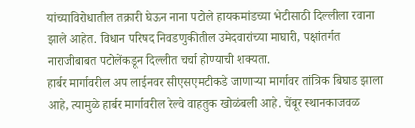यांच्याविरोधातील तक्रारी घेऊन नाना पटोले हायकमांडच्या भेटीसाठी दिल्लीला रवाना झाले आहेत. विधान परिषद निवडणुकीतील उमेदवारांच्या माघारी, पक्षांतर्गत नाराजीबाबत पटोलेंकडून दिल्लीत चर्चा होण्याची शक्यता.
हार्बर मार्गावरील अप लाईनवर सीएसएमटीकडे जाणाऱ्या मार्गावर तांत्रिक बिघाड झाला आहे, त्यामुळे हार्बर मार्गावरील रेल्वे वाहतुक खोळंबली आहे. चेंबूर स्थानकाजवळ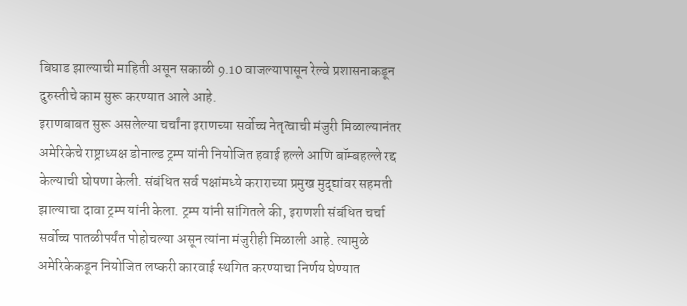बिघाड झाल्याची माहिती असून सकाळी 9.10 वाजल्यापासून रेल्वे प्रशासनाकडून दुरुस्तीचे काम सुरू करण्यात आले आहे.
इराणबाबत सुरू असलेल्या चर्चांना इराणच्या सर्वोच्च नेतृत्वाची मंजुरी मिळाल्यानंतर अमेरिकेचे राष्ट्राध्यक्ष डोनाल्ड ट्रम्प यांनी नियोजित हवाई हल्ले आणि बॉम्बहल्ले रद्द केल्याची घोषणा केली. संबंधित सर्व पक्षांमध्ये कराराच्या प्रमुख मुद्द्यांवर सहमती झाल्याचा दावा ट्रम्प यांनी केला. ट्रम्प यांनी सांगितले की, इराणशी संबंधित चर्चा सर्वोच्च पातळीपर्यंत पोहोचल्या असून त्यांना मंजुरीही मिळाली आहे. त्यामुळे अमेरिकेकडून नियोजित लष्करी कारवाई स्थगित करण्याचा निर्णय घेण्यात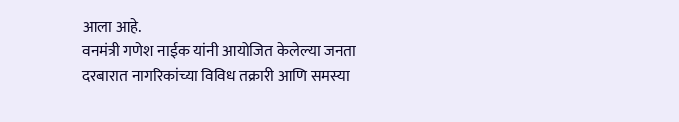आला आहे.
वनमंत्री गणेश नाईक यांनी आयोजित केलेल्या जनता दरबारात नागरिकांच्या विविध तक्रारी आणि समस्या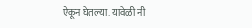ऐकून घेतल्या. यावेळी नी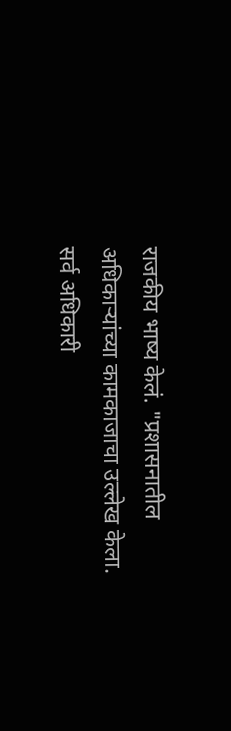राजकीय भाष्य केलं. "प्रशासनातील अधिकाऱ्यांच्या कामकाजाचा उल्लेख केला. सर्व अधिकारी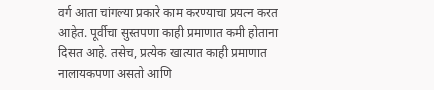वर्ग आता चांगल्या प्रकारे काम करण्याचा प्रयत्न करत आहेत. पूर्वीचा सुस्तपणा काही प्रमाणात कमी होताना दिसत आहे. तसेच, प्रत्येक खात्यात काही प्रमाणात नालायकपणा असतो आणि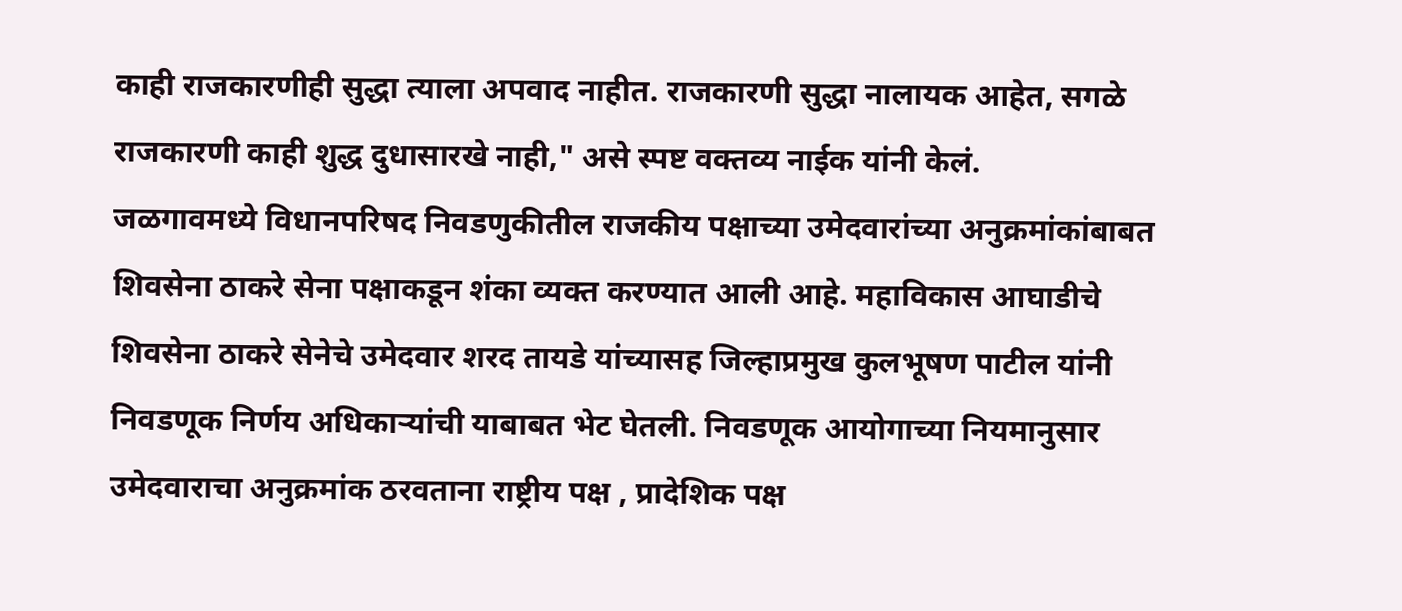काही राजकारणीही सुद्धा त्याला अपवाद नाहीत. राजकारणी सुद्धा नालायक आहेत, सगळे राजकारणी काही शुद्ध दुधासारखे नाही," असे स्पष्ट वक्तव्य नाईक यांनी केलं.
जळगावमध्ये विधानपरिषद निवडणुकीतील राजकीय पक्षाच्या उमेदवारांच्या अनुक्रमांकांबाबत शिवसेना ठाकरे सेना पक्षाकडून शंका व्यक्त करण्यात आली आहे. महाविकास आघाडीचे शिवसेना ठाकरे सेनेचे उमेदवार शरद तायडे यांच्यासह जिल्हाप्रमुख कुलभूषण पाटील यांनी निवडणूक निर्णय अधिकाऱ्यांची याबाबत भेट घेतली. निवडणूक आयोगाच्या नियमानुसार उमेदवाराचा अनुक्रमांक ठरवताना राष्ट्रीय पक्ष , प्रादेशिक पक्ष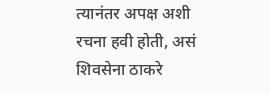त्यानंतर अपक्ष अशी रचना हवी होती, असं शिवसेना ठाकरे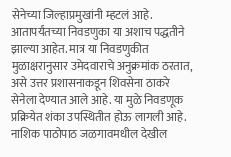सेनेच्या जिल्हाप्रमुखांनी म्हटलं आहे. आतापर्यंतच्या निवडणुका या अशाच पद्धतीने झाल्या आहेत. मात्र या निवडणुकीत मुळाक्षरानुसार उमेदवाराचे अनुक्रमांक ठरतात, असे उत्तर प्रशासनाकडून शिवसेना ठाकरे सेनेला देण्यात आले आहे. या मुळे निवडणूक प्रक्रियेत शंका उपस्थितीत होऊ लागली आहे.
नाशिक पाठोपाठ जळगावमधील देखील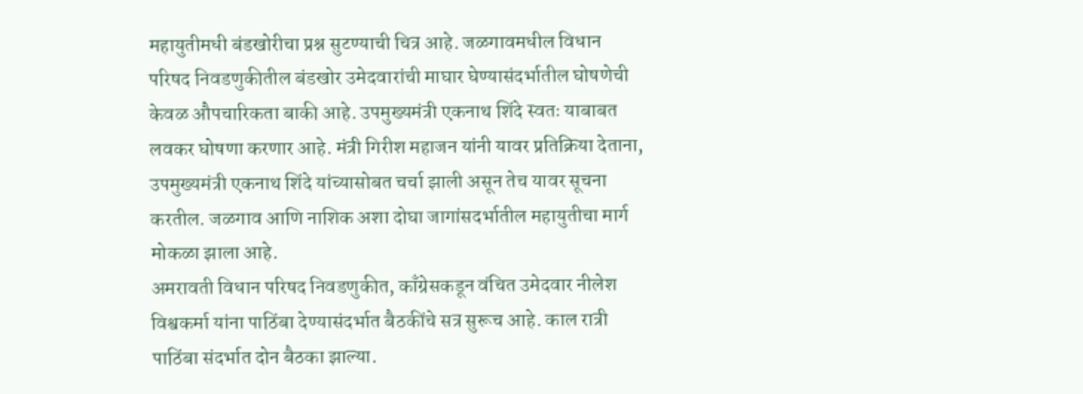महायुतीमधी बंडखोरीचा प्रश्न सुटण्याची चित्र आहे. जळगावमधील विधान परिषद निवडणुकीतील बंडखोर उमेदवारांची माघार घेण्यासंदर्भातील घोषणेची केवळ औपचारिकता बाकी आहे. उपमुख्यमंत्री एकनाथ शिंदे स्वतः याबाबत लवकर घोषणा करणार आहे. मंत्री गिरीश महाजन यांनी यावर प्रतिक्रिया देताना, उपमुख्यमंत्री एकनाथ शिंदे यांच्यासोबत चर्चा झाली असून तेच यावर सूचना करतील. जळगाव आणि नाशिक अशा दोघा जागांसदर्भातील महायुतीचा मार्ग मोकळा झाला आहे.
अमरावती विधान परिषद निवडणुकीत, काँग्रेसकडून वंचित उमेदवार नीलेश विश्वकर्मा यांना पाठिंबा देण्यासंदर्भात बैठकींचे सत्र सुरूच आहे. काल रात्री पाठिंबा संदर्भात दोन बैठका झाल्या.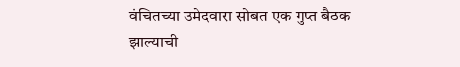वंचितच्या उमेदवारा सोबत एक गुप्त बैठक झाल्याची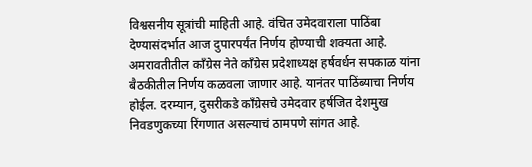विश्वसनीय सूत्रांची माहिती आहे. वंचित उमेदवाराला पाठिंबा देण्यासंदर्भात आज दुपारपर्यंत निर्णय होण्याची शक्यता आहे. अमरावतीतील काँग्रेस नेते काँग्रेस प्रदेशाध्यक्ष हर्षवर्धन सपकाळ यांना बैठकीतील निर्णय कळवला जाणार आहे. यानंतर पाठिंब्याचा निर्णय होईल. दरम्यान, दुसरीकडे काँग्रेसचे उमेदवार हर्षजित देशमुख निवडणुकच्या रिंगणात असल्याचं ठामपणे सांगत आहे.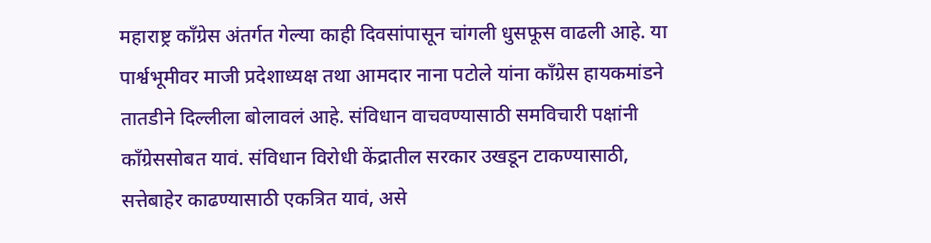महाराष्ट्र काँग्रेस अंतर्गत गेल्या काही दिवसांपासून चांगली धुसफूस वाढली आहे. या पार्श्वभूमीवर माजी प्रदेशाध्यक्ष तथा आमदार नाना पटोले यांना काँग्रेस हायकमांडने तातडीने दिल्लीला बोलावलं आहे. संविधान वाचवण्यासाठी समविचारी पक्षांनी काँग्रेससोबत यावं. संविधान विरोधी केंद्रातील सरकार उखडून टाकण्यासाठी, सत्तेबाहेर काढण्यासाठी एकत्रित यावं, असे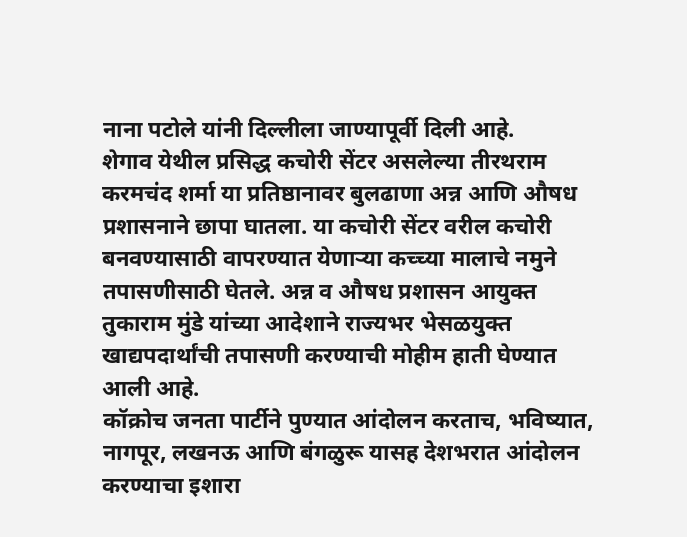नाना पटोले यांनी दिल्लीला जाण्यापूर्वी दिली आहे.
शेगाव येथील प्रसिद्ध कचोरी सेंटर असलेल्या तीरथराम करमचंद शर्मा या प्रतिष्ठानावर बुलढाणा अन्न आणि औषध प्रशासनाने छापा घातला. या कचोरी सेंटर वरील कचोरी बनवण्यासाठी वापरण्यात येणाऱ्या कच्च्या मालाचे नमुने तपासणीसाठी घेतले. अन्न व औषध प्रशासन आयुक्त तुकाराम मुंडे यांच्या आदेशाने राज्यभर भेसळयुक्त खाद्यपदार्थांची तपासणी करण्याची मोहीम हाती घेण्यात आली आहे.
कॉक्रोच जनता पार्टीने पुण्यात आंदोलन करताच, भविष्यात, नागपूर, लखनऊ आणि बंगळुरू यासह देशभरात आंदोलन करण्याचा इशारा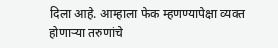दिला आहे. आम्हाला फेक म्हणण्यापेक्षा व्यक्त होणाऱ्या तरुणांचे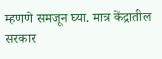म्हणणे समजून घ्या. मात्र केंद्रातील सरकार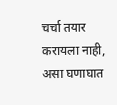चर्चा तयार करायला नाही, असा घणाघात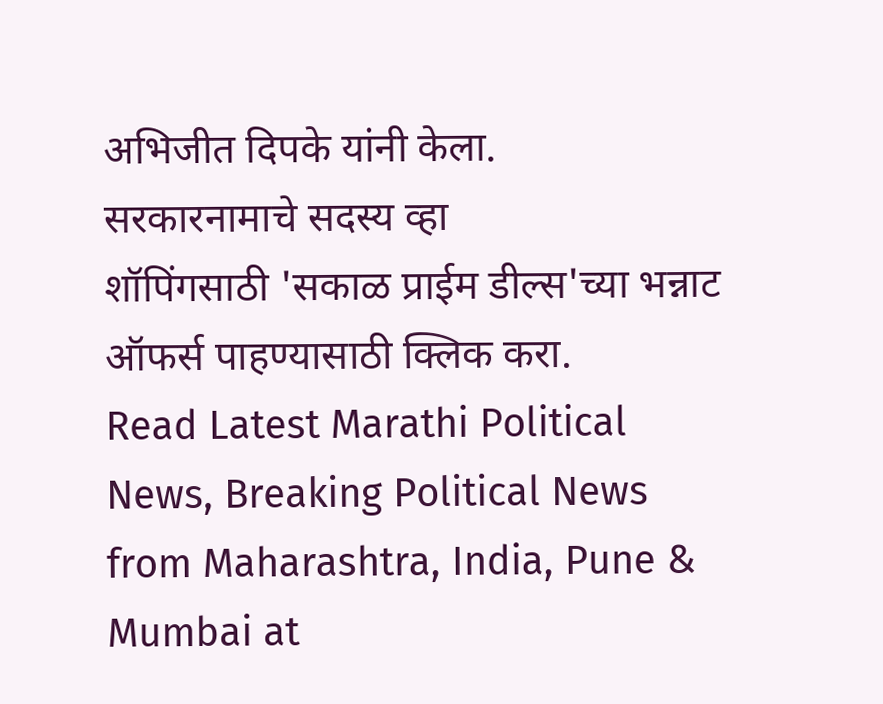अभिजीत दिपके यांनी केला.
सरकारनामाचे सदस्य व्हा
शॉपिंगसाठी 'सकाळ प्राईम डील्स'च्या भन्नाट ऑफर्स पाहण्यासाठी क्लिक करा.
Read Latest Marathi Political News, Breaking Political News from Maharashtra, India, Pune & Mumbai at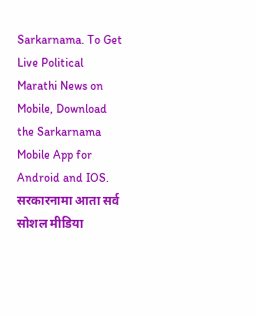Sarkarnama. To Get Live Political Marathi News on Mobile, Download the Sarkarnama Mobile App for Android and IOS. सरकारनामा आता सर्व सोशल मीडिया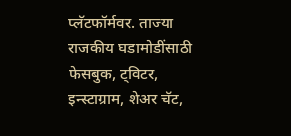प्लॅटफॉर्मवर. ताज्या राजकीय घडामोडींसाठी फेसबुक, ट्विटर, इन्स्टाग्राम, शेअर चॅट,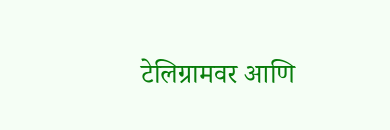टेलिग्रामवर आणि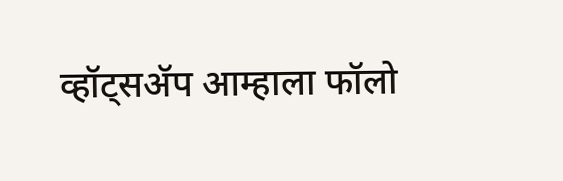व्हॉट्सॲप आम्हाला फॉलो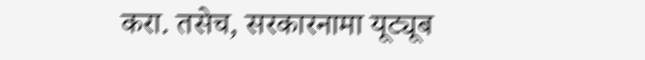करा. तसेच, सरकारनामा यूट्यूब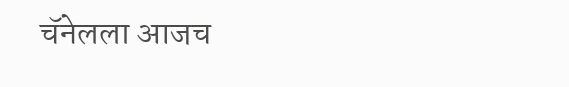चॅनेलला आजच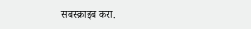सबस्क्राइब करा.